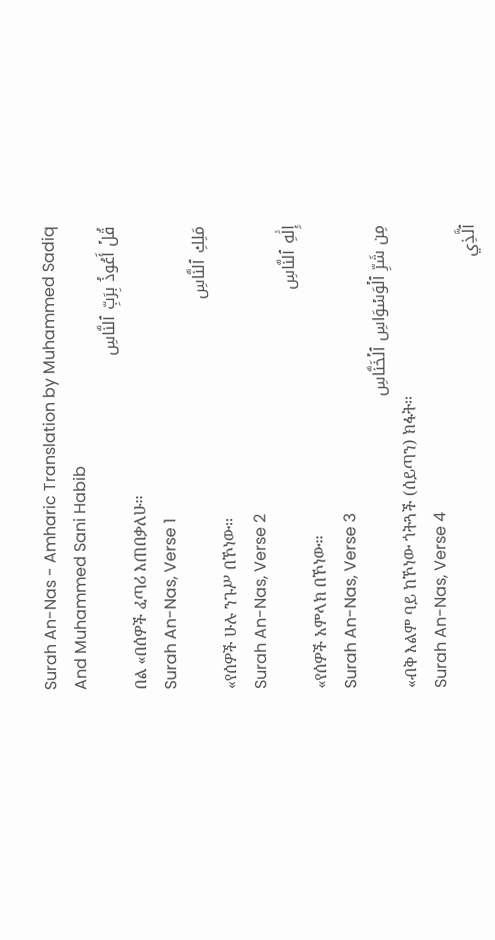Surah An-Nas - Amharic Translation by Muhammed Sadiq And Muhammed Sani Habib
قُلۡ أَعُوذُ بِرَبِّ ٱلنَّاسِ
በል «በሰዎች ፈጣሪ እጠበቃለሁ፡፡
Surah An-Nas, Verse 1
مَلِكِ ٱلنَّاسِ
«የሰዎች ሁሉ ንጉሥ በኾነው፡፡
Surah An-Nas, Verse 2
إِلَٰهِ ٱلنَّاسِ
«የሰዎች አምላክ በኾነው፡፡
Surah An-Nas, Verse 3
مِن شَرِّ ٱلۡوَسۡوَاسِ ٱلۡخَنَّاسِ
«ብቅ እልም ባይ ከኾነው ጎትጓች (ሰይጣን) ክፋት፡፡
Surah An-Nas, Verse 4
ٱلَّذِي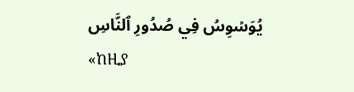يُوَسۡوِسُ فِي صُدُورِ ٱلنَّاسِ
«ከዚያ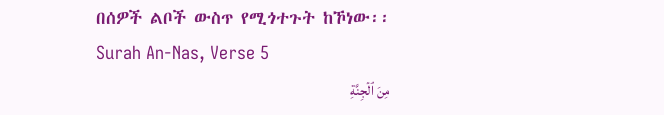በሰዎች ልቦች ውስጥ የሚጎተጉት ከኾነው፡፡
Surah An-Nas, Verse 5
مِنَ ٱلۡجِنَّةِ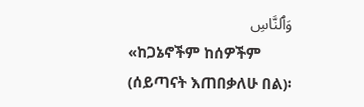وَٱلنَّاسِ
«ከጋኔኖችም ከሰዎችም (ሰይጣናት እጠበቃለሁ በል)፡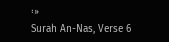፡»
Surah An-Nas, Verse 6